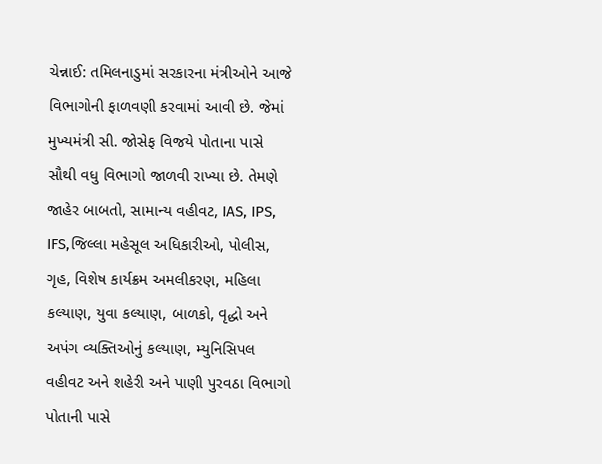ચેન્નાઈ: તમિલનાડુમાં સરકારના મંત્રીઓને આજે વિભાગોની ફાળવણી કરવામાં આવી છે. જેમાં મુખ્યમંત્રી સી. જોસેફ વિજયે પોતાના પાસે સૌથી વધુ વિભાગો જાળવી રાખ્યા છે. તેમણે જાહેર બાબતો, સામાન્ય વહીવટ, IAS, IPS, IFS,જિલ્લા મહેસૂલ અધિકારીઓ, પોલીસ, ગૃહ, વિશેષ કાર્યક્રમ અમલીકરણ, મહિલા કલ્યાણ, યુવા કલ્યાણ, બાળકો, વૃદ્ધો અને અપંગ વ્યક્તિઓનું કલ્યાણ, મ્યુનિસિપલ વહીવટ અને શહેરી અને પાણી પુરવઠા વિભાગો પોતાની પાસે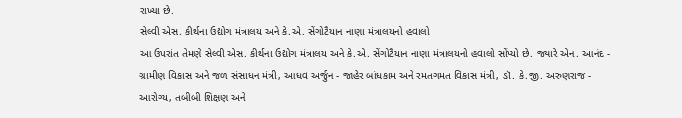રાખ્યા છે.
સેલ્વી એસ. કીર્થના ઉદ્યોગ મંત્રાલય અને કે.એ. સેંગોટૈયાન નાણા મંત્રાલયનો હવાલો
આ ઉપરાંત તેમણે સેલ્વી એસ. કીર્થના ઉદ્યોગ મંત્રાલય અને કે.એ. સેંગોટૈયાન નાણા મંત્રાલયનો હવાલો સોંપ્યો છે. જ્યારે એન. આનંદ - ગ્રામીણ વિકાસ અને જળ સંસાધન મંત્રી, આધવ અર્જુન - જાહેર બાંધકામ અને રમતગમત વિકાસ મંત્રી, ડૉ. કે.જી. અરુણરાજ - આરોગ્ય, તબીબી શિક્ષણ અને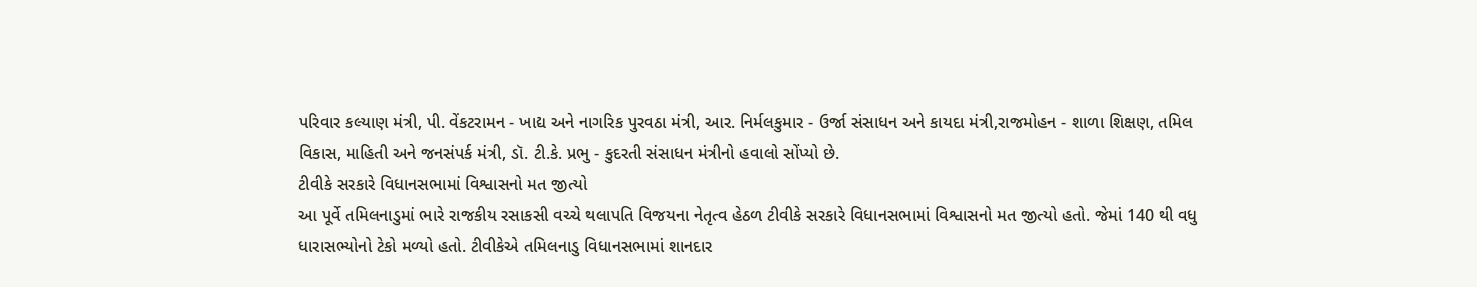પરિવાર કલ્યાણ મંત્રી, પી. વેંકટરામન - ખાદ્ય અને નાગરિક પુરવઠા મંત્રી, આર. નિર્મલકુમાર - ઉર્જા સંસાધન અને કાયદા મંત્રી,રાજમોહન - શાળા શિક્ષણ, તમિલ વિકાસ, માહિતી અને જનસંપર્ક મંત્રી, ડૉ. ટી.કે. પ્રભુ - કુદરતી સંસાધન મંત્રીનો હવાલો સોંપ્યો છે.
ટીવીકે સરકારે વિધાનસભામાં વિશ્વાસનો મત જીત્યો
આ પૂર્વે તમિલનાડુમાં ભારે રાજકીય રસાકસી વચ્ચે થલાપતિ વિજયના નેતૃત્વ હેઠળ ટીવીકે સરકારે વિધાનસભામાં વિશ્વાસનો મત જીત્યો હતો. જેમાં 140 થી વધુ ધારાસભ્યોનો ટેકો મળ્યો હતો. ટીવીકેએ તમિલનાડુ વિધાનસભામાં શાનદાર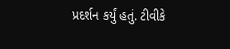પ્રદર્શન કર્યું હતું. ટીવીકે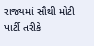રાજ્યમાં સૌથી મોટી પાર્ટી તરીકે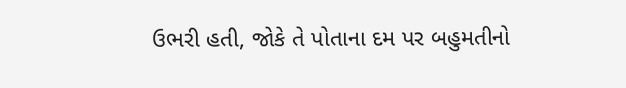ઉભરી હતી, જોકે તે પોતાના દમ પર બહુમતીનો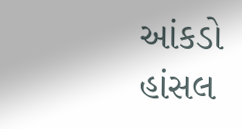આંકડો હાંસલ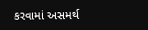કરવામાં અસમર્થ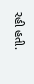રહી હતી.